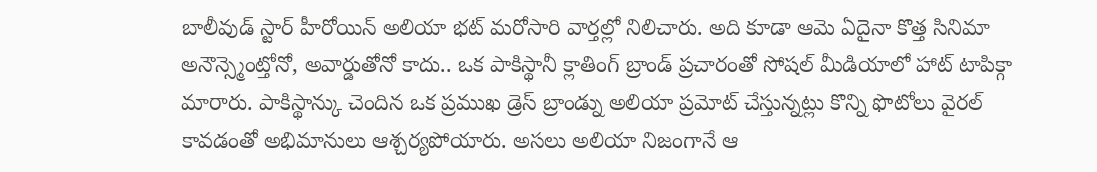బాలీవుడ్ స్టార్ హీరోయిన్ అలియా భట్ మరోసారి వార్తల్లో నిలిచారు. అది కూడా ఆమె ఏదైనా కొత్త సినిమా అనౌన్స్మెంట్తోనో, అవార్డుతోనో కాదు.. ఒక పాకిస్థానీ క్లాతింగ్ బ్రాండ్ ప్రచారంతో సోషల్ మీడియాలో హాట్ టాపిక్గా మారారు. పాకిస్థాన్కు చెందిన ఒక ప్రముఖ డ్రెస్ బ్రాండ్ను అలియా ప్రమోట్ చేస్తున్నట్లు కొన్ని ఫొటోలు వైరల్ కావడంతో అభిమానులు ఆశ్చర్యపోయారు. అసలు అలియా నిజంగానే ఆ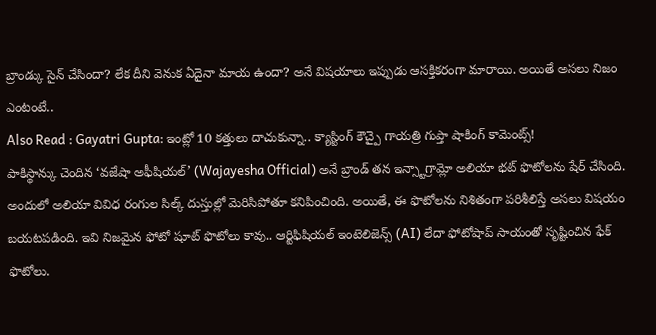బ్రాండ్కు సైన్ చేసిందా? లేక దీని వెనుక ఏదైనా మాయ ఉందా? అనే విషయాలు ఇప్పుడు ఆసక్తికరంగా మారాయి. అయితే అసలు నిజం ఎంటంటే..
Also Read : Gayatri Gupta: ఇంట్లో 10 కత్తులు దాచుకున్నా.. క్యాస్టింగ్ కౌచ్పై గాయత్రి గుప్తా షాకింగ్ కామెంట్స్!
పాకిస్థాన్కు చెందిన ‘వజేషా అఫీషియల్’ (Wajayesha Official) అనే బ్రాండ్ తన ఇన్స్టాగ్రామ్లో అలియా భట్ ఫొటోలను షేర్ చేసింది. అందులో అలియా వివిధ రంగుల సిల్క్ దుస్తుల్లో మెరిసిపోతూ కనిపించింది. అయితే, ఈ ఫొటోలను నిశితంగా పరిశీలిస్తే అసలు విషయం బయటపడింది. ఇవి నిజమైన ఫోటో షూట్ ఫొటోలు కావు.. ఆర్టిఫిషియల్ ఇంటెలిజెన్స్ (AI) లేదా ఫోటోషాప్ సాయంతో సృష్టించిన ఫేక్ ఫొటోలు.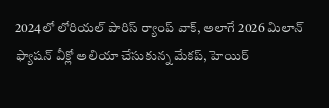2024లో లోరియల్ పారిస్ ర్యాంప్ వాక్, అలాగే 2026 మిలాన్ ఫ్యాషన్ వీక్లో అలియా చేసుకున్న మేకప్, హెయిర్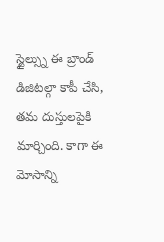స్టైల్స్ను ఈ బ్రాండ్ డిజిటల్గా కాపీ చేసి, తమ దుస్తులపైకి మార్చింది. కాగా ఈ మోసాన్ని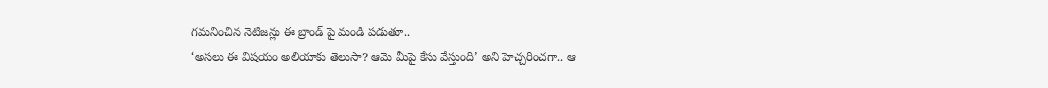గమనించిన నెటిజన్లు ఈ బ్రాండ్ పై మండి పడుతూ..
‘అసలు ఈ విషయం అలియాకు తెలుసా? ఆమె మీపై కేసు వేస్తుంది’ అని హెచ్చరించగా.. ఆ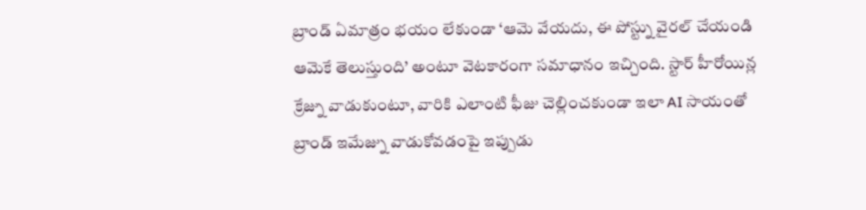బ్రాండ్ ఏమాత్రం భయం లేకుండా ‘ఆమె వేయదు, ఈ పోస్ట్ను వైరల్ చేయండి ఆమెకే తెలుస్తుంది’ అంటూ వెటకారంగా సమాధానం ఇచ్చింది. స్టార్ హీరోయిన్ల క్రేజ్ను వాడుకుంటూ, వారికి ఎలాంటి ఫీజు చెల్లించకుండా ఇలా AI సాయంతో బ్రాండ్ ఇమేజ్ను వాడుకోవడంపై ఇప్పుడు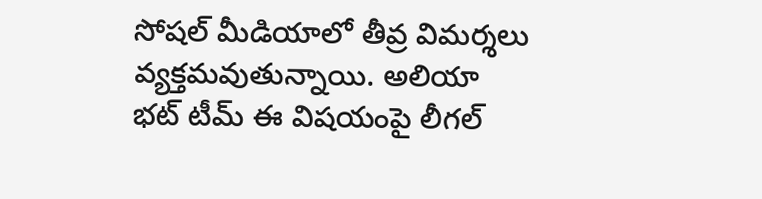సోషల్ మీడియాలో తీవ్ర విమర్శలు వ్యక్తమవుతున్నాయి. అలియా భట్ టీమ్ ఈ విషయంపై లీగల్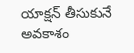యాక్షన్ తీసుకునే అవకాశం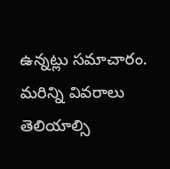ఉన్నట్లు సమాచారం. మరిన్ని వివరాలు తెలియాల్సి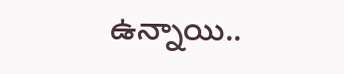ఉన్నాయి..